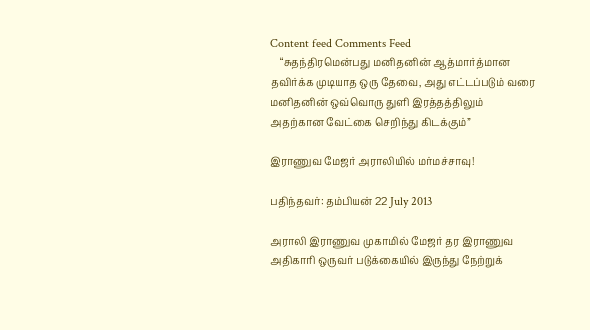Content feed Comments Feed
    “சுதந்திரமென்பது மனிதனின் ஆத்மார்த்மான தவிர்க்க முடியாத ஒரு தேவை, அது எட்டப்படும் வரை மனிதனின் ஒவ்வொரு துளி இரத்தத்திலும் அதற்கான வேட்கை செறிந்து கிடக்கும்”

இராணுவ மேஜர் அராலியில் மர்மச்சாவு!

பதிந்தவர்: தம்பியன் 22 July 2013

அராலி இராணுவ முகாமில் மேஜர் தர இராணுவ அதிகாரி ஒருவர் படுக்கையில் இருந்து நேற்றுக்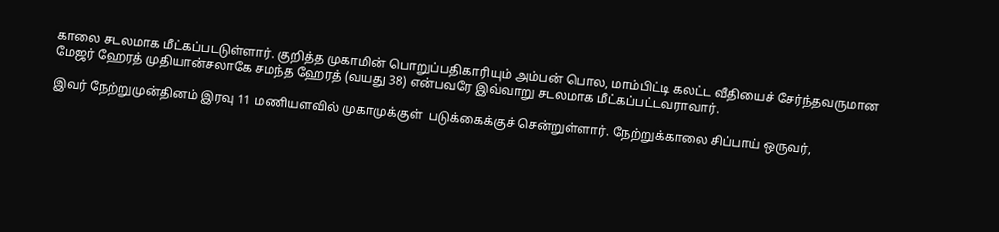காலை சடலமாக மீட்கப்படடுள்ளார். குறித்த முகாமின் பொறுப்பதிகாரியும் அம்பன் பொல, மாம்பிட்டி கலட்ட வீதியைச் சேர்ந்தவருமான மேஜர் ஹேரத் முதியான்சலாகே சமந்த ஹேரத் (வயது 38) என்பவரே இவ்வாறு சடலமாக மீட்கப்பட்டவராவார்.

இவர் நேற்றுமுன்தினம் இரவு 11 மணியளவில் முகாமுக்குள்  படுக்கைக்குச் சென்றுள்ளார். நேற்றுக்காலை சிப்பாய் ஒருவர்,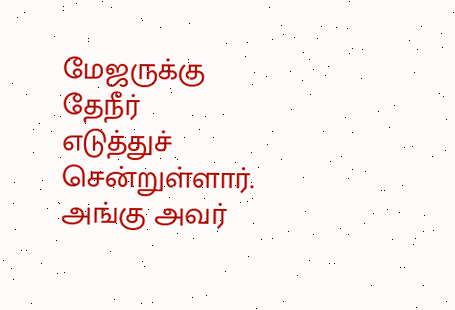மேஜருக்கு தேநீர் எடுத்துச் சென்றுள்ளார். அங்கு அவர்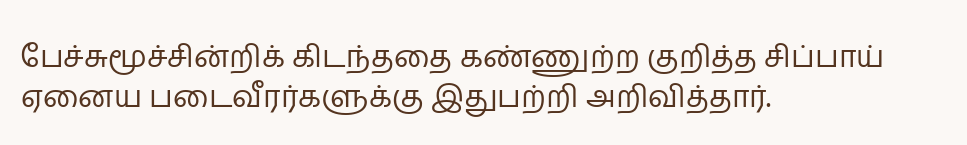பேச்சுமூச்சின்றிக் கிடந்ததை கண்ணுற்ற குறித்த சிப்பாய் ஏனைய படைவீரர்களுக்கு இதுபற்றி அறிவித்தார்.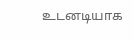உடனடியாக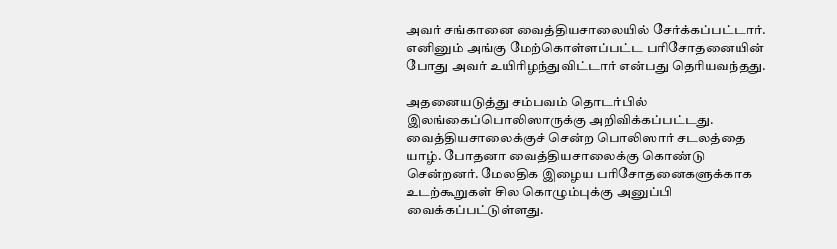அவர் சங்கானை வைத்தியசாலையில் சேர்க்கப்பட்டார். எனினும் அங்கு மேற்கொள்ளப்பட்ட பரிசோதனையின் போது அவர் உயிரிழந்துவிட்டார் என்பது தெரியவந்தது.

அதனையடுத்து சம்பவம் தொடர்பில் இலங்கைப்பொலிஸாருக்கு அறிவிக்கப்பட்டது. வைத்தியசாலைக்குச் சென்ற பொலிஸார் சடலத்தை யாழ். போதனா வைத்தியசாலைக்கு கொண்டு சென்றனர். மேலதிக இழைய பரிசோதனைகளுக்காக உடற்கூறுகள் சில கொழும்புக்கு அனுப்பி வைக்கப்பட்டுள்ளது.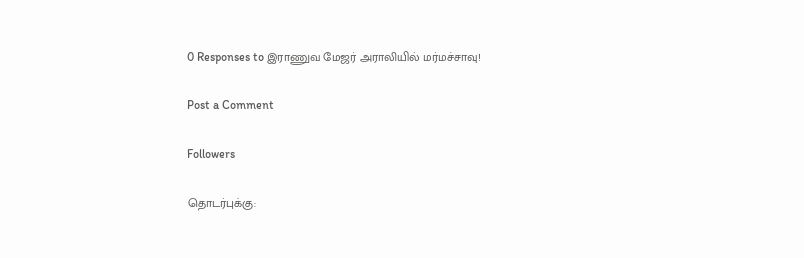0 Responses to இராணுவ மேஜர் அராலியில் மர்மச்சாவு!

Post a Comment

Followers

தொடர்புக்கு: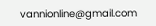vannionline@gmail.com